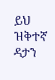ይህ ዝቅተኛ ዳታን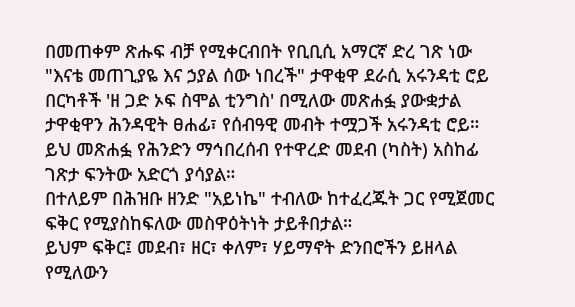በመጠቀም ጽሑፍ ብቻ የሚቀርብበት የቢቢሲ አማርኛ ድረ ገጽ ነው
"እናቴ መጠጊያዬ እና ኃያል ሰው ነበረች" ታዋቂዋ ደራሲ አሩንዳቲ ሮይ
በርካቶች 'ዘ ጋድ ኦፍ ስሞል ቲንግስ' በሚለው መጽሐፏ ያውቋታል ታዋቂዋን ሕንዳዊት ፀሐፊ፣ የሰብዓዊ መብት ተሟጋች አሩንዳቲ ሮይ።
ይህ መጽሐፏ የሕንድን ማኅበረሰብ የተዋረድ መደብ (ካስት) አስከፊ ገጽታ ፍንትው አድርጎ ያሳያል።
በተለይም በሕዝቡ ዘንድ "አይነኬ" ተብለው ከተፈረጁት ጋር የሚጀመር ፍቅር የሚያስከፍለው መስዋዕትነት ታይቶበታል።
ይህም ፍቅር፤ መደብ፣ ዘር፣ ቀለም፣ ሃይማኖት ድንበሮችን ይዘላል የሚለውን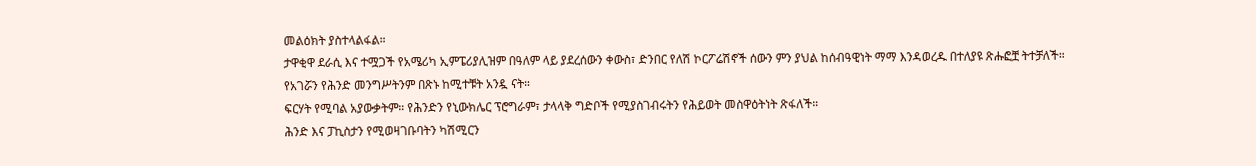መልዕክት ያስተላልፋል።
ታዋቂዋ ደራሲ እና ተሟጋች የአሜሪካ ኢምፔሪያሊዝም በዓለም ላይ ያደረሰውን ቀውስ፣ ድንበር የለሽ ኮርፖሬሽኖች ሰውን ምን ያህል ከሰብዓዊነት ማማ እንዳወረዱ በተለያዩ ጽሑፎቿ ትተቻለች።
የአገሯን የሕንድ መንግሥትንም በጽኑ ከሚተቹት አንዷ ናት።
ፍርሃት የሚባል አያውቃትም። የሕንድን የኒውክሌር ፕሮግራም፣ ታላላቅ ግድቦች የሚያስገብሩትን የሕይወት መስዋዕትነት ጽፋለች።
ሕንድ እና ፓኪስታን የሚወዛገቡባትን ካሽሚርን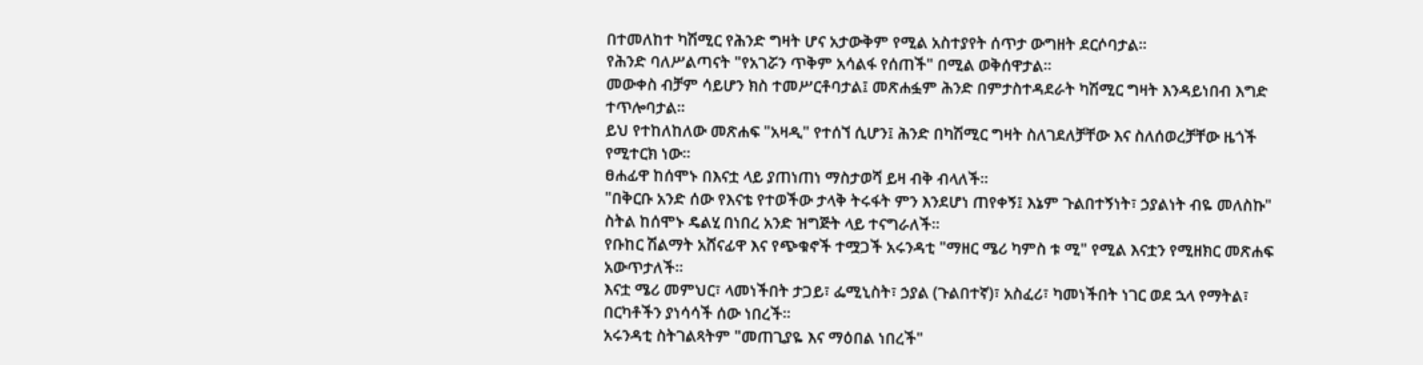በተመለከተ ካሽሚር የሕንድ ግዛት ሆና አታውቅም የሚል አስተያየት ሰጥታ ውግዘት ደርሶባታል።
የሕንድ ባለሥልጣናት "የአገሯን ጥቅም አሳልፋ የሰጠች" በሚል ወቅሰዋታል።
መውቀስ ብቻም ሳይሆን ክስ ተመሥርቶባታል፤ መጽሐፏም ሕንድ በምታስተዳደራት ካሽሚር ግዛት እንዳይነበብ እግድ ተጥሎባታል።
ይህ የተከለከለው መጽሐፍ "አዛዲ" የተሰኘ ሲሆን፤ ሕንድ በካሽሚር ግዛት ስለገደለቻቸው እና ስለሰወረቻቸው ዜጎች የሚተርክ ነው።
ፀሐፊዋ ከሰሞኑ በእናቷ ላይ ያጠነጠነ ማስታወሻ ይዛ ብቅ ብላለች።
"በቅርቡ አንድ ሰው የእናቴ የተወችው ታላቅ ትሩፋት ምን እንደሆነ ጠየቀኝ፤ እኔም ጉልበተኝነት፣ ኃያልነት ብዬ መለስኩ" ስትል ከሰሞኑ ዴልሂ በነበረ አንድ ዝግጅት ላይ ተናግራለች።
የቡከር ሽልማት አሸናፊዋ እና የጭቁኖች ተሟጋች አሩንዳቲ "ማዘር ሜሪ ካምስ ቱ ሚ" የሚል እናቷን የሚዘክር መጽሐፍ አውጥታለች።
እናቷ ሜሪ መምህር፣ ላመነችበት ታጋይ፣ ፌሚኒስት፣ ኃያል (ጉልበተኛ)፣ አስፈሪ፣ ካመነችበት ነገር ወደ ኋላ የማትል፣ በርካቶችን ያነሳሳች ሰው ነበረች።
አሩንዳቲ ስትገልጻትም "መጠጊያዬ እና ማዕበል ነበረች"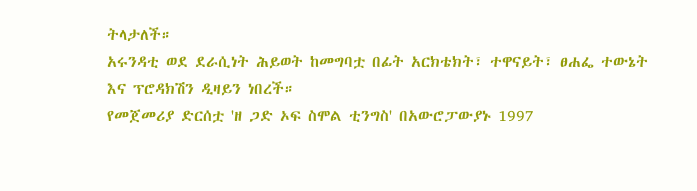ትላታለች።
አሩንዳቲ ወደ ደራሲነት ሕይወት ከመግባቷ በፊት አርክቴክት፣ ተዋናይት፣ ፀሐፌ ተውኔት እና ፕሮዳክሽን ዲዛይን ነበረች።
የመጀመሪያ ድርሰቷ 'ዘ ጋድ ኦፍ ስሞል ቲንግስ' በአውሮፓውያኑ 1997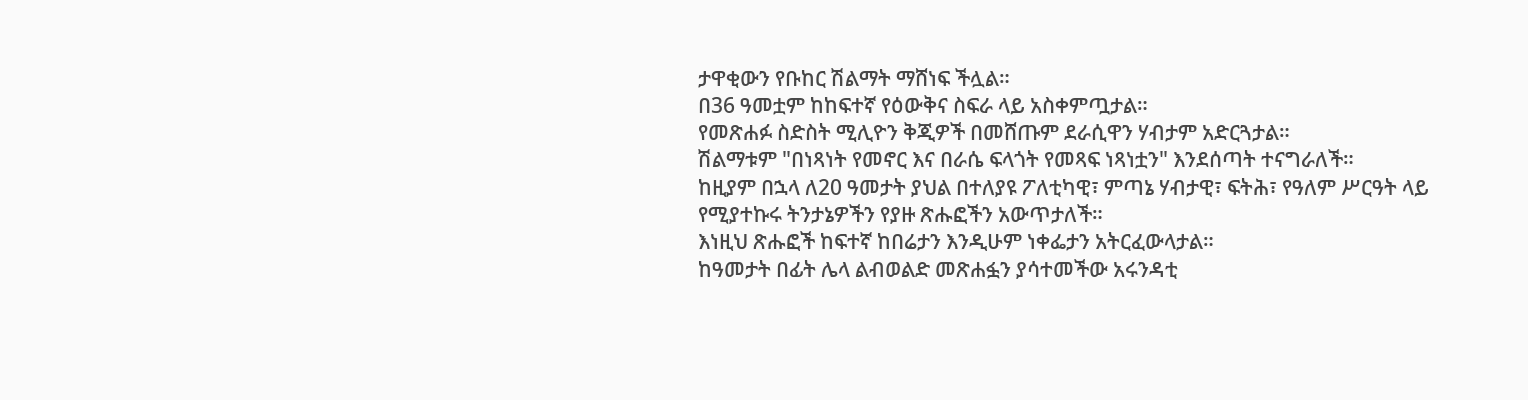ታዋቂውን የቡከር ሽልማት ማሸነፍ ችሏል።
በ36 ዓመቷም ከከፍተኛ የዕውቅና ስፍራ ላይ አስቀምጧታል።
የመጽሐፉ ስድስት ሚሊዮን ቅጂዎች በመሸጡም ደራሲዋን ሃብታም አድርጓታል።
ሽልማቱም "በነጻነት የመኖር እና በራሴ ፍላጎት የመጻፍ ነጻነቷን" እንደሰጣት ተናግራለች።
ከዚያም በኋላ ለ20 ዓመታት ያህል በተለያዩ ፖለቲካዊ፣ ምጣኔ ሃብታዊ፣ ፍትሕ፣ የዓለም ሥርዓት ላይ የሚያተኩሩ ትንታኔዎችን የያዙ ጽሑፎችን አውጥታለች።
እነዚህ ጽሑፎች ከፍተኛ ከበሬታን እንዲሁም ነቀፌታን አትርፈውላታል።
ከዓመታት በፊት ሌላ ልብወልድ መጽሐፏን ያሳተመችው አሩንዳቲ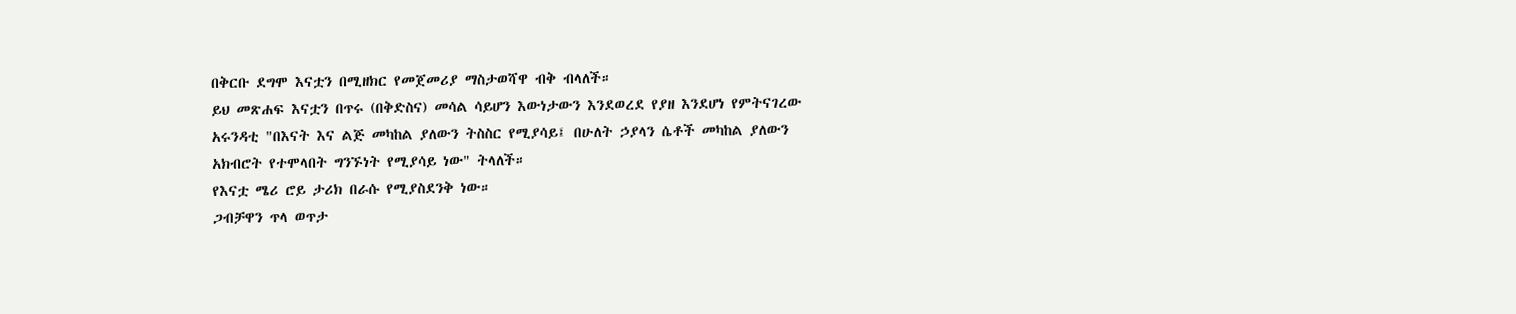በቅርቡ ደግሞ እናቷን በሚዘክር የመጀመሪያ ማስታወሻዋ ብቅ ብላለች።
ይህ መጽሐፍ እናቷን በጥሩ (በቅድስና) መሳል ሳይሆን እውነታውን እንደወረደ የያዘ እንደሆነ የምትናገረው አሩንዳቲ "በእናት እና ልጅ መካከል ያለውን ትስስር የሚያሳይ፤ በሁለት ኃያላን ሴቶች መካከል ያለውን አክብሮት የተሞላበት ግንኙነት የሚያሳይ ነው" ትላለች።
የእናቷ ሜሪ ሮይ ታሪክ በራሱ የሚያስደንቅ ነው።
ጋብቻዋን ጥላ ወጥታ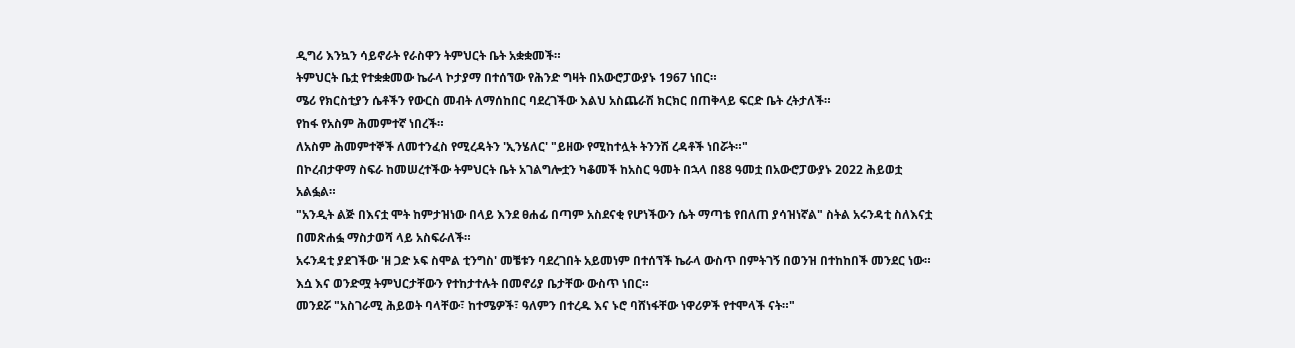ዲግሪ እንኳን ሳይኖራት የራስዋን ትምህርት ቤት አቋቋመች።
ትምህርት ቤቷ የተቋቋመው ኬራላ ኮታያማ በተሰኘው የሕንድ ግዛት በአውሮፓውያኑ 1967 ነበር።
ሜሪ የክርስቲያን ሴቶችን የውርስ መብት ለማሰከበር ባደረገችው እልህ አስጨራሽ ክርክር በጠቅላይ ፍርድ ቤት ረትታለች።
የከፋ የአስም ሕመምተኛ ነበረች።
ለአስም ሕመምተኞች ለመተንፈስ የሚረዳትን 'ኢንሄለር' "ይዘው የሚከተሏት ትንንሽ ረዳቶች ነበሯት።"
በኮረብታዋማ ስፍራ ከመሠረተችው ትምህርት ቤት አገልግሎቷን ካቆመች ከአስር ዓመት በኋላ በ88 ዓመቷ በአውሮፓውያኑ 2022 ሕይወቷ አልፏል።
"አንዲት ልጅ በእናቷ ሞት ከምታዝነው በላይ እንደ ፀሐፊ በጣም አስደናቂ የሆነችውን ሴት ማጣቴ የበለጠ ያሳዝነኛል" ስትል አሩንዳቲ ስለእናቷ በመጽሐፏ ማስታወሻ ላይ አስፍራለች።
አሩንዳቲ ያደገችው 'ዘ ጋድ ኦፍ ስሞል ቲንግስ' መቼቱን ባደረገበት አይመነም በተሰኘች ኬራላ ውስጥ በምትገኝ በወንዝ በተከከበች መንደር ነው።
እሷ እና ወንድሟ ትምህርታቸውን የተከታተሉት በመኖሪያ ቤታቸው ውስጥ ነበር።
መንደሯ "አስገራሚ ሕይወት ባላቸው፣ ከተሜዎች፣ ዓለምን በተረዱ እና ኑሮ ባሸነፋቸው ነዋሪዎች የተሞላች ናት።"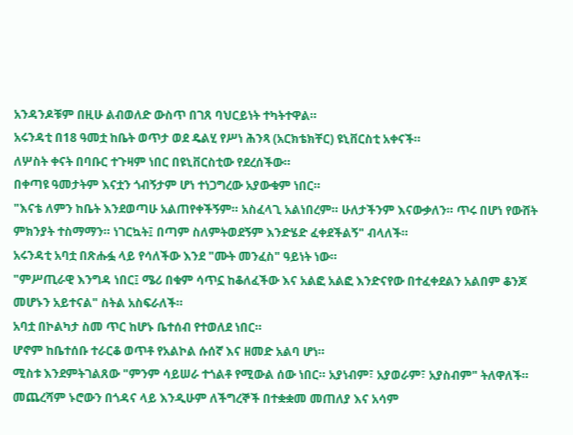አንዳንዶቹም በዚሁ ልብወለድ ውስጥ በገጸ ባህርይነት ተካትተዋል።
አሩንዳቲ በ18 ዓመቷ ከቤት ወጥታ ወደ ዴልሂ የሥነ ሕንጻ (አርክቴክቸር) ዩኒቨርስቲ አቀናች።
ለሦስት ቀናት በባቡር ተጉዛም ነበር በዩኒቨርስቲው የደረሰችው።
በቀጣዩ ዓመታትም እናቷን ጎብኝታም ሆነ ተነጋግረው አያውቁም ነበር።
"እናቴ ለምን ከቤት እንደወጣሁ አልጠየቀችኝም። አስፈላጊ አልነበረም። ሁለታችንም እናውቃለን። ጥሩ በሆነ የውሸት ምክንያት ተስማማን። ነገርኳት፤ በጣም ስለምትወደኝም እንድሄድ ፈቀደችልኝ" ብላለች።
አሩንዳቲ አባቷ በጽሑፏ ላይ የሳለችው እንደ "ሙት መንፈስ" ዓይነት ነው።
"ምሥጢራዊ እንግዳ ነበር፤ ሜሪ በቁም ሳጥኗ ከቆለፈችው እና አልፎ አልፎ እንድናየው በተፈቀደልን አልበም ቆንጆ መሆኑን አይተናል" ስትል አስፍራለች።
አባቷ በኮልካታ ስመ ጥር ከሆኑ ቤተሰብ የተወለደ ነበር።
ሆኖም ከቤተሰቡ ተራርቆ ወጥቶ የአልኮል ሱሰኛ እና ዘመድ አልባ ሆነ።
ሚስቱ እንደምትገልጸው "ምንም ሳይሠራ ተጎልቶ የሚውል ሰው ነበር። አያነብም፣ አያወራም፣ አያስብም" ትለዋለች።
መጨረሻም ኑሮውን በጎዳና ላይ እንዲሁም ለችግረኞች በተቋቋመ መጠለያ እና አሳም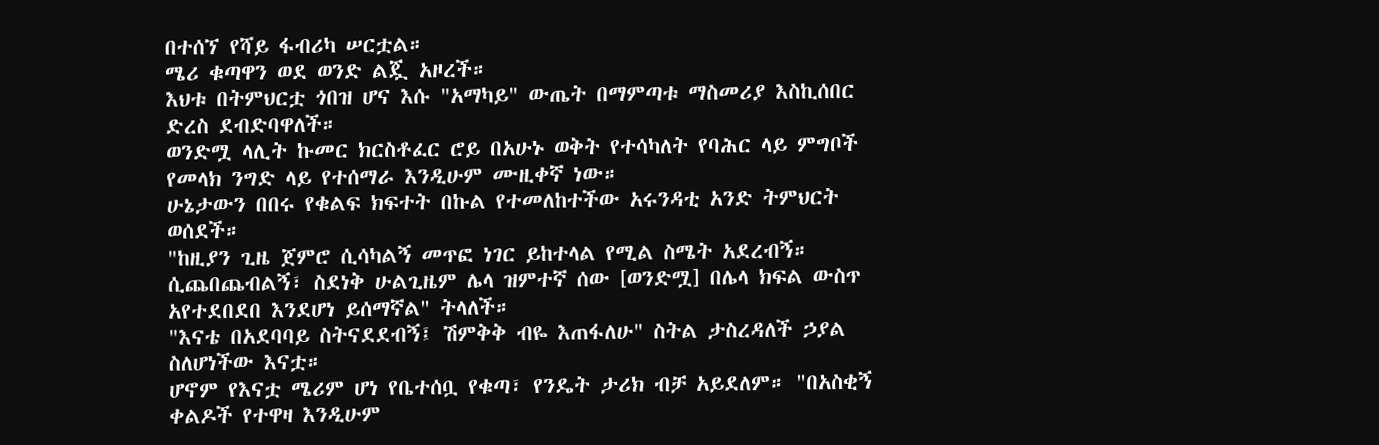በተሰኘ የሻይ ፋብሪካ ሠርቷል።
ሜሪ ቁጣዋን ወደ ወንድ ልጇ አዞረች።
እህቱ በትምህርቷ ጎበዝ ሆና እሱ "አማካይ" ውጤት በማምጣቱ ማስመሪያ እስኪሰበር ድረስ ደብድባዋለች።
ወንድሟ ላሊት ኩመር ክርስቶፈር ሮይ በአሁኑ ወቅት የተሳካለት የባሕር ላይ ምግቦች የመላክ ንግድ ላይ የተሰማራ እንዲሁም ሙዚቀኛ ነው።
ሁኔታውን በበሩ የቁልፍ ክፍተት በኩል የተመለከተችው አሩንዳቲ አንድ ትምህርት ወሰደች።
"ከዚያን ጊዜ ጀምሮ ሲሳካልኝ መጥፎ ነገር ይከተላል የሚል ስሜት አደረብኝ። ሲጨበጨብልኝ፣ ስደነቅ ሁልጊዜም ሌላ ዝምተኛ ሰው [ወንድሟ] በሌላ ክፍል ውስጥ አየተደበደበ እንደሆነ ይሰማኛል" ትላለች።
"እናቴ በአደባባይ ስትናደደብኝ፤ ሽምቅቅ ብዬ እጠፋለሁ" ስትል ታስረዳለች ኃያል ስለሆነችው እናቷ።
ሆኖም የእናቷ ሜሪም ሆነ የቤተሰቧ የቁጣ፣ የንዴት ታሪክ ብቻ አይደለም። "በአስቂኝ ቀልዶች የተዋዛ እንዲሁም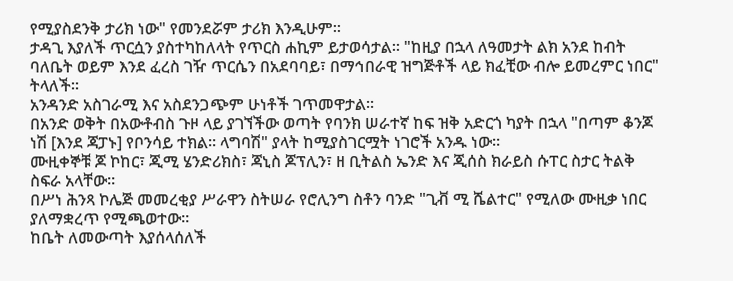የሚያስደንቅ ታሪክ ነው" የመንደሯም ታሪክ እንዲሁም።
ታዳጊ እያለች ጥርሷን ያስተካከለላት የጥርስ ሐኪም ይታወሳታል። "ከዚያ በኋላ ለዓመታት ልክ አንደ ከብት ባለቤት ወይም እንደ ፈረስ ገዥ ጥርሴን በአደባባይ፣ በማኅበራዊ ዝግጅቶች ላይ ክፈቺው ብሎ ይመረምር ነበር" ትላለች።
አንዳንድ አስገራሚ እና አስደንጋጭም ሁነቶች ገጥመዋታል።
በአንድ ወቅት በአውቶብስ ጉዞ ላይ ያገኘችው ወጣት የባንክ ሠራተኛ ከፍ ዝቅ አድርጎ ካያት በኋላ "በጣም ቆንጆ ነሽ [እንደ ጃፓኑ] የቦንሳይ ተክል። ላግባሽ" ያላት ከሚያስገርሟት ነገሮች አንዱ ነው።
ሙዚቀኞቹ ጆ ኮከር፣ ጂሚ ሄንድሪክስ፣ ጃኒስ ጆፕሊን፣ ዘ ቢትልስ ኤንድ እና ጂሰስ ክራይስ ሱፐር ስታር ትልቅ ስፍራ አላቸው።
በሥነ ሕንጻ ኮሌጅ መመረቂያ ሥራዋን ስትሠራ የሮሊንግ ስቶን ባንድ "ጊቭ ሚ ሼልተር" የሚለው ሙዚቃ ነበር ያለማቋረጥ የሚጫወተው።
ከቤት ለመውጣት እያሰላሰለች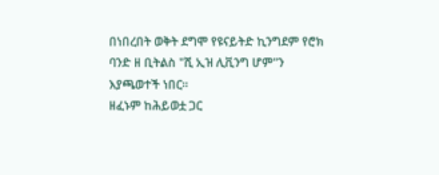በነበረበት ወቅት ደግሞ የዩናይትድ ኪንግደም የሮክ ባንድ ዘ ቢትልስ "ሺ ኢዝ ሊቪንግ ሆም"ን እያጫወተች ነበር።
ዘፈኑም ከሕይወቷ ጋር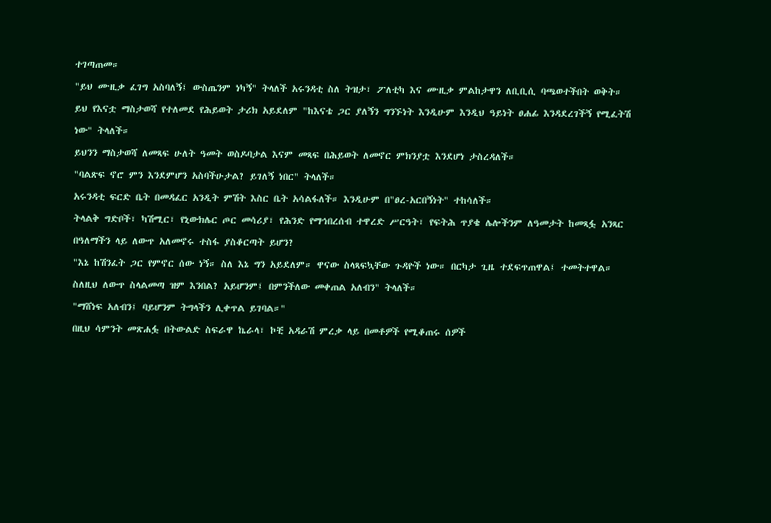ተገጣጠመ።
"ይህ ሙዚቃ ፈገግ አስባለኝ፤ ውስጤንም ነካኝ" ትላለች አሩንዳቲ ስለ ትዝታ፣ ፖለቲካ እና ሙዚቃ ምልከታዋን ለቢቢሲ ባጫወተችበት ወቅት።
ይህ የእናቷ ማስታወሻ የተለመደ የሕይወት ታሪክ አይደለም "ከእናቴ ጋር ያለኝን ግንኙነት እንዲሁም እንዲህ ዓይነት ፀሐፊ እንዳደረገችኝ የሚፈትሽ ነው" ትላለች።
ይህንን ማስታወሻ ለመጻፍ ሁለት ዓመት ወስዶባታል እናም መጻፍ በሕይወት ለመኖር ምክንያቷ እንደሆነ ታስረዳለች።
"ባልጽፍ ኖሮ ምን እንደምሆን አስባችሁታል? ይገለኝ ነበር" ትላለች።
አሩንዳቲ ፍርድ ቤት በመዳፈር አንዲት ምሽት እስር ቤት አሳልፋለች። እንዲሁም በ"ፀረ-አርበኝነት" ተከሳለች።
ትላልቅ ግድቦች፣ ካሽሚር፣ የኒውክሌር ጦር መሳሪያ፣ የሕንድ የማኅበረሰብ ተዋረድ ሥርዓት፣ የፍትሕ ጥያቄ ሌሎችንም ለዓመታት ከመጻፏ አንጻር በዓለማችን ላይ ለውጥ አለመኖሩ ተስፋ ያስቆርጣት ይሆን?
"እኔ ከሽንፈት ጋር የምኖር ሰው ነኝ። ስለ እኔ ግን አይደለም። ዋናው ስላጻፍኳቸው ጉዳዮች ነው። በርካታ ጊዜ ተደፍጥጠዋል፤ ተመትተዋል። ስለዚህ ለውጥ ስላልመጣ ዝም እንበል? አይሆንም፤ በምንችለው መቀጠል አለብን" ትላለች።
"ማሸነፍ አለብን፤ ባይሆንም ትግላችን ሊቀጥል ይገባል።"
በዚህ ሳምንት መጽሐፏ በትውልድ ስፍራዋ ኬራላ፣ ኮቺ አዳራሽ ምረቃ ላይ በመቶዎች የሚቆጠሩ ሰዎች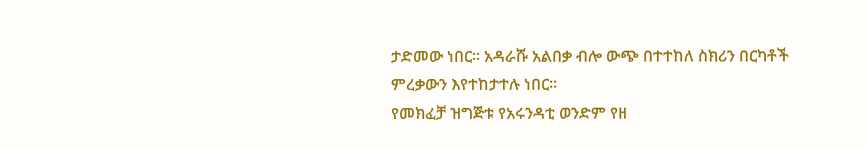ታድመው ነበር። አዳራሹ አልበቃ ብሎ ውጭ በተተከለ ስክሪን በርካቶች ምረቃውን እየተከታተሉ ነበር።
የመክፈቻ ዝግጅቱ የአሩንዳቲ ወንድም የዘ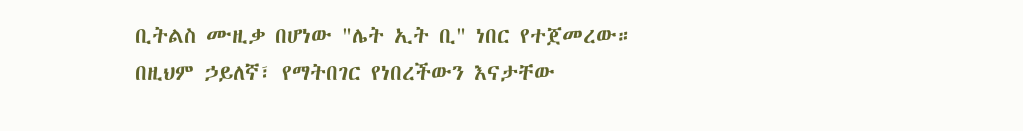ቢትልስ ሙዚቃ በሆነው "ሌት ኢት ቢ" ነበር የተጀመረው።
በዚህም ኃይለኛ፣ የማትበገር የነበረችውን እናታቸው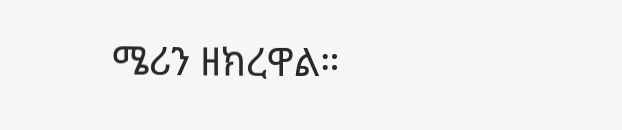ሜሪን ዘክረዋል።